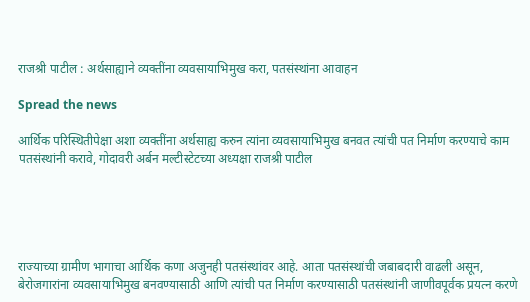राजश्री पाटील : अर्थसाह्याने व्यक्तींना व्यवसायाभिमुख करा, पतसंस्थांना आवाहन

Spread the news

आर्थिक परिस्थितीपेक्षा अशा व्यक्तींना अर्थसाह्य करुन त्यांना व्यवसायाभिमुख बनवत त्यांची पत निर्माण करण्याचे काम पतसंस्थांनी करावे, गोदावरी अर्बन मल्टीस्टेटच्या अध्यक्षा राजश्री पाटील





राज्याच्या ग्रामीण भागाचा आर्थिक कणा अजुनही पतसंस्थांवर आहे. आता पतसंस्थांची जबाबदारी वाढली असून, बेरोजगारांना व्यवसायाभिमुख बनवण्यासाठी आणि त्यांची पत निर्माण करण्यासाठी पतसंस्थांनी जाणीवपूर्वक प्रयत्न करणे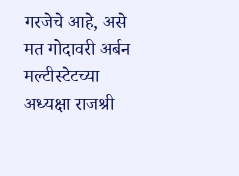गरजेचे आहे, असे मत गोदावरी अर्बन मल्टीस्टेटच्या अध्यक्षा राजश्री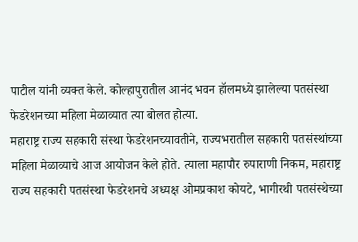पाटील यांनी व्यक्त केले. कोल्हापुरातील आनंद भवन हॉलमध्ये झालेल्या पतसंस्था फेडरेशनच्या महिला मेळाव्यात त्या बोलत होत्या.
महाराष्ट्र राज्य सहकारी संस्था फेडरेशनच्यावतीने, राज्यभरातील सहकारी पतसंस्थांच्या महिला मेळाव्याचे आज आयोजन केले होते. त्याला महापौर रुपाराणी निकम, महाराष्ट्र राज्य सहकारी पतसंस्था फेडरेशनचे अध्यक्ष ओमप्रकाश कोयटे, भागीरथी पतसंस्थेच्या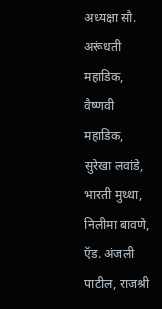अध्यक्षा सौ. अरूंधती महाडिक, वैष्णवी महाडिक, सुरेखा लवांडे, भारती मुथ्था, निलीमा बावणे, ऍड. अंजली पाटील, राजश्री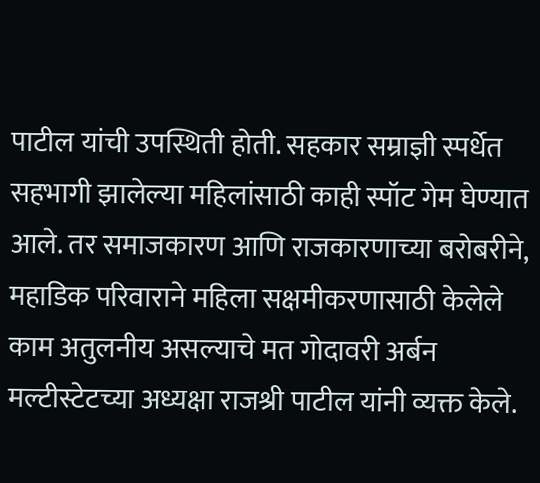पाटील यांची उपस्थिती होती. सहकार सम्राज्ञी स्पर्धेत सहभागी झालेल्या महिलांसाठी काही स्पॉट गेम घेण्यात आले. तर समाजकारण आणि राजकारणाच्या बरोबरीने, महाडिक परिवाराने महिला सक्षमीकरणासाठी केलेले काम अतुलनीय असल्याचे मत गोदावरी अर्बन मल्टीस्टेटच्या अध्यक्षा राजश्री पाटील यांनी व्यक्त केले.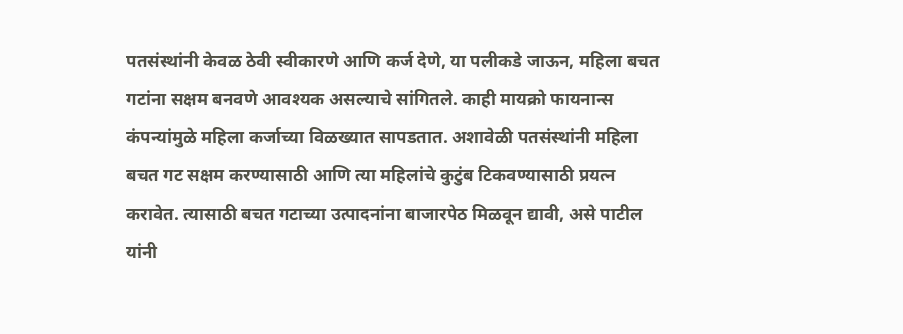पतसंस्थांनी केवळ ठेवी स्वीकारणे आणि कर्ज देणे, या पलीकडे जाऊन, महिला बचत गटांना सक्षम बनवणे आवश्यक असल्याचे सांगितले. काही मायक्रो फायनान्स कंपन्यांमुळे महिला कर्जाच्या विळख्यात सापडतात. अशावेळी पतसंस्थांनी महिला बचत गट सक्षम करण्यासाठी आणि त्या महिलांचे कुटुंब टिकवण्यासाठी प्रयत्न करावेत. त्यासाठी बचत गटाच्या उत्पादनांना बाजारपेठ मिळवून द्यावी, असे पाटील यांनी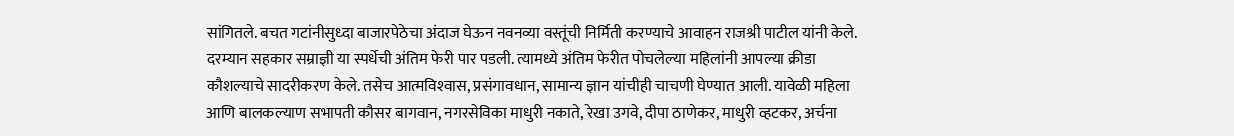सांगितले. बचत गटांनीसुध्दा बाजारपेठेचा अंदाज घेऊन नवनव्या वस्तूंची निर्मिती करण्याचे आवाहन राजश्री पाटील यांनी केले. दरम्यान सहकार सम्राज्ञी या स्पर्धेची अंतिम फेरी पार पडली. त्यामध्ये अंतिम फेरीत पोचलेल्या महिलांनी आपल्या क्रीडा कौशल्याचे सादरीकरण केले. तसेच आत्मविश्‍वास, प्रसंगावधान, सामान्य ज्ञान यांचीही चाचणी घेण्यात आली. यावेळी महिला आणि बालकल्याण सभापती कौसर बागवान, नगरसेविका माधुरी नकाते, रेखा उगवे, दीपा ठाणेकर, माधुरी व्हटकर, अर्चना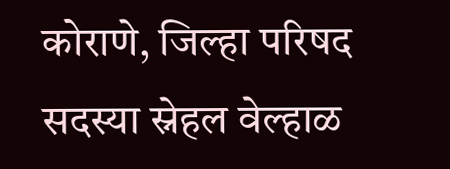कोराणे, जिल्हा परिषद सदस्या स्नेहल वेल्हाळ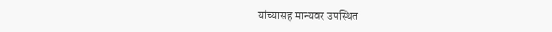यांच्यासह मान्यवर उपस्थित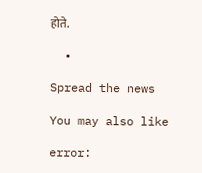होते.

  •

Spread the news

You may also like

error: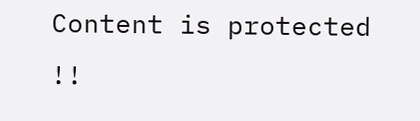Content is protected !!